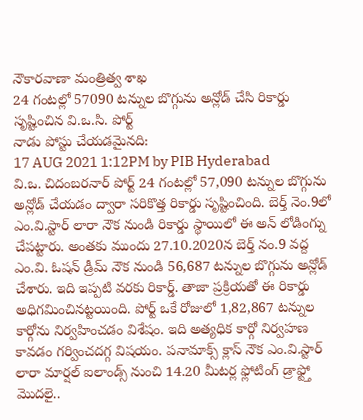నౌకారవాణా మంత్రిత్వ శాఖ
24 గంటల్లో 57090 టన్నుల బొగ్గును అన్లోడ్ చేసి రికార్డు సృష్టించిన వి.ఒ.సి. పోర్ట్
నాడు పోస్టు చేయడమైనది:
17 AUG 2021 1:12PM by PIB Hyderabad
వి.ఒ. చిదంబరనార్ పోర్ట్ 24 గంటల్లో 57,090 టన్నుల బొగ్గును అన్లోడ్ చేయడం ద్వారా సరికొత్త రికార్డు సృష్టించింది. బెర్త్ నెం.9లో ఎం.వి.స్టార్ లారా నౌక నుండి రికార్డు స్థాయిలో ఈ అన్ లోడింగ్ను చేపట్టారు. అంతకు ముందు 27.10.2020న బెర్త్ నం.9 వద్ద ఎం.వి. ఓషన్ డ్రీమ్ నౌక నుండి 56,687 టన్నుల బొగ్గును అన్లోడ్ చేశారు. ఇది ఇప్పటి వరకు రికార్డ్. తాజా ప్రక్రియతో ఈ రికార్డు అధిగమించినట్టయింది. పోర్ట్ ఒకే రోజులో 1,82,867 టన్నుల కార్గోను నిర్వహించడం విశేషం. ఇది అత్యధిక కార్గో నిర్వహణ కావడం గర్వించదగ్గ విషయం. పనామాక్స్ క్లాస్ నౌక ఎం.వి.స్టార్ లారా మార్షల్ ఐలాండ్స్ నుంచి 14.20 మీటర్ల ఫ్లోటింగ్ డ్రాఫ్ట్తో మొదలై..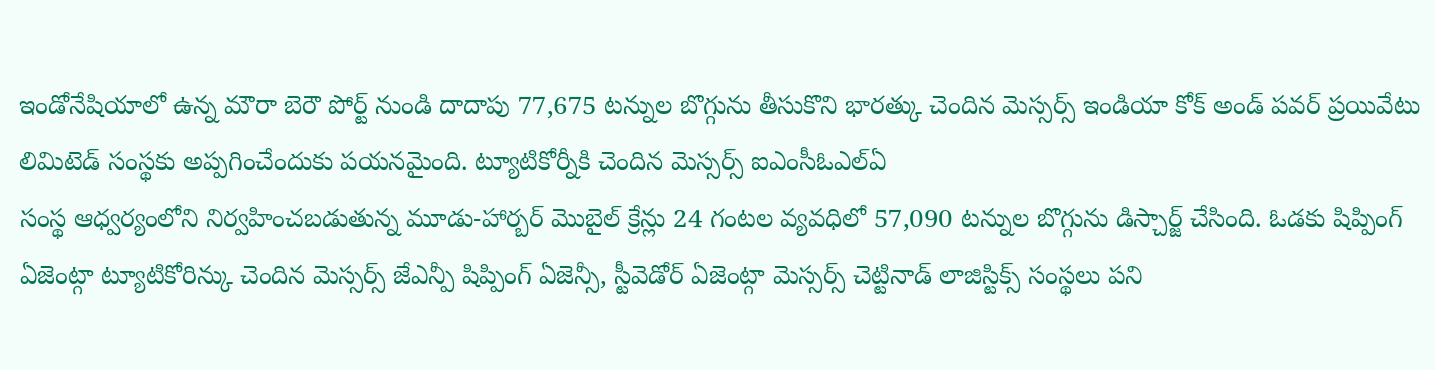ఇండోనేషియాలో ఉన్న మౌరా బెరౌ పోర్ట్ నుండి దాదాపు 77,675 టన్నుల బొగ్గును తీసుకొని భారత్కు చెందిన మెస్సర్స్ ఇండియా కోక్ అండ్ పవర్ ప్రయివేటు లిమిటెడ్ సంస్థకు అప్పగించేందుకు పయనమైంది. ట్యూటికోర్నీకి చెందిన మెస్సర్స్ ఐఎంసీఓఎల్ఏ
సంస్థ ఆధ్వర్యంలోని నిర్వహించబడుతున్న మూడు-హార్బర్ మొబైల్ క్రేన్లు 24 గంటల వ్యవధిలో 57,090 టన్నుల బొగ్గును డిస్చార్జ్ చేసింది. ఓడకు షిప్పింగ్ ఏజెంట్గా ట్యూటికోరిన్కు చెందిన మెస్సర్స్ జేఎన్పీ షిప్పింగ్ ఏజెన్సీ, స్టీవెడోర్ ఏజెంట్గా మెస్సర్స్ చెట్టినాడ్ లాజిస్టిక్స్ సంస్థలు పని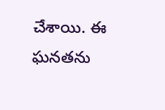చేశాయి. ఈ ఘనతను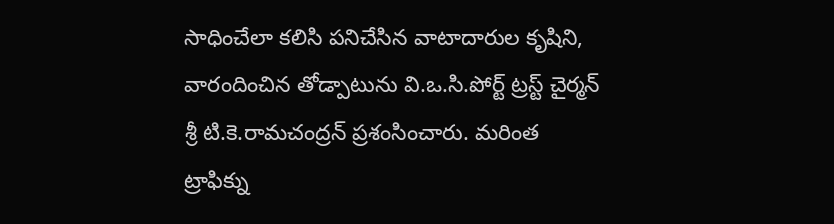సాధించేలా కలిసి పనిచేసిన వాటాదారుల కృషిని, వారందించిన తోడ్పాటును వి.ఒ.సి.పోర్ట్ ట్రస్ట్ చైర్మన్ శ్రీ టి.కె.రామచంద్రన్ ప్రశంసించారు. మరింత ట్రాఫిక్ను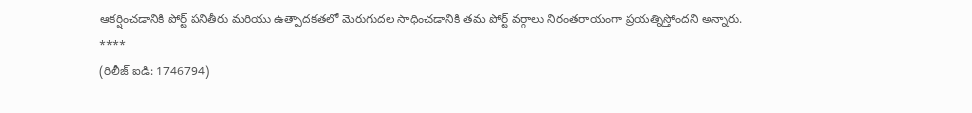ఆకర్షించడానికి పోర్ట్ పనితీరు మరియు ఉత్పాదకతలో మెరుగుదల సాధించడానికి తమ పోర్ట్ వర్గాలు నిరంతరాయంగా ప్రయత్నిస్తోందని అన్నారు.
****
(రిలీజ్ ఐడి: 1746794)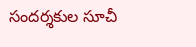సందర్శకుల సూచీ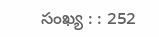సంఖ్య : : 252